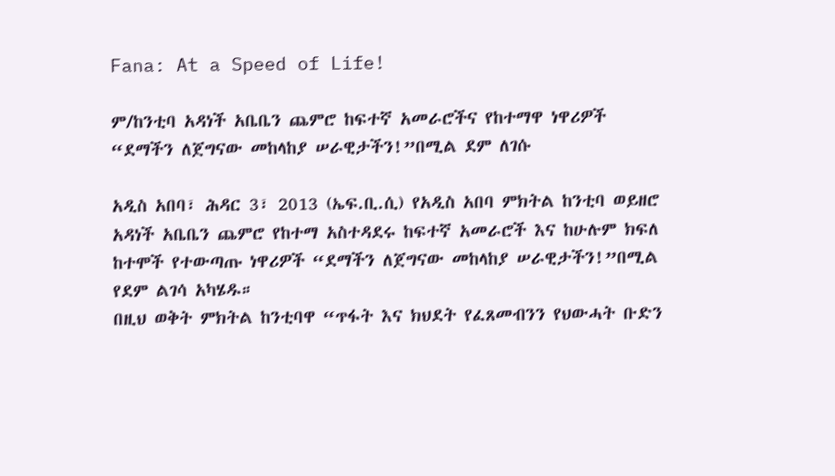Fana: At a Speed of Life!

ም/ከንቲባ አዳነች አቤቤን ጨምሮ ከፍተኛ አመራሮችና የከተማዋ ነዋሪዎች “ደማችን ለጀግናው መከላከያ ሠራዊታችን!”በሚል ደም ለገሱ

አዲስ አበባ፣ ሕዳር 3፣ 2013 (ኤፍ.ቢ.ሲ) የአዲስ አበባ ምክትል ከንቲባ ወይዘሮ አዳነች አቤቤን ጨምሮ የከተማ አስተዳደሩ ከፍተኛ አመራሮች እና ከሁሉም ክፍለ ከተሞች የተውጣጡ ነዋሪዎች “ደማችን ለጀግናው መከላከያ ሠራዊታችን!”በሚል የደም ልገሳ አካሄዱ።
በዚህ ወቅት ምክትል ከንቲባዋ “ጥፋት እና ክህደት የፈጸመብንን የህውሓት ቡድን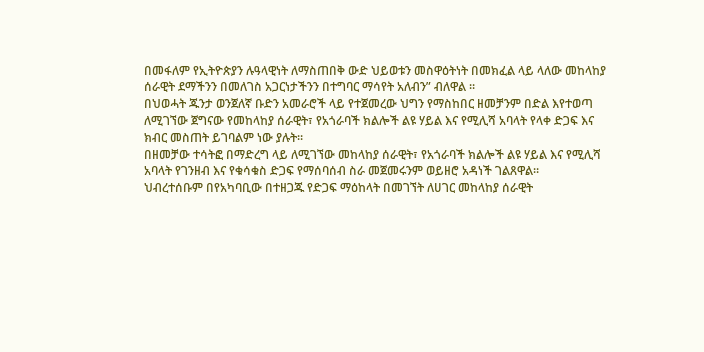በመፋለም የኢትዮጵያን ሉዓላዊነት ለማስጠበቅ ውድ ህይወቱን መስዋዕትነት በመክፈል ላይ ላለው መከላከያ ሰራዊት ደማችንን በመለገስ አጋርነታችንን በተግባር ማሳየት አለብን” ብለዋል ።
በህወሓት ጁንታ ወንጀለኛ ቡድን አመራሮች ላይ የተጀመረው ህግን የማስከበር ዘመቻንም በድል እየተወጣ ለሚገኘው ጀግናው የመከላከያ ሰራዊት፣ የአጎራባች ክልሎች ልዩ ሃይል እና የሚሊሻ አባላት የላቀ ድጋፍ እና ክብር መስጠት ይገባልም ነው ያሉት።
በዘመቻው ተሳትፎ በማድረግ ላይ ለሚገኘው መከላከያ ሰራዊት፣ የአጎራባች ክልሎች ልዩ ሃይል እና የሚሊሻ አባላት የገንዘብ እና የቁሳቁስ ድጋፍ የማሰባሰብ ስራ መጀመሩንም ወይዘሮ አዳነች ገልጸዋል።
ህብረተሰቡም በየአካባቢው በተዘጋጁ የድጋፍ ማዕከላት በመገኘት ለሀገር መከላከያ ሰራዊት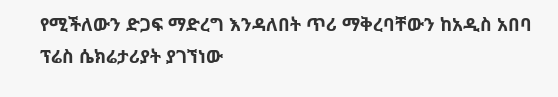የሚችለውን ድጋፍ ማድረግ እንዳለበት ጥሪ ማቅረባቸውን ከአዲስ አበባ ፕሬስ ሴክሬታሪያት ያገኘነው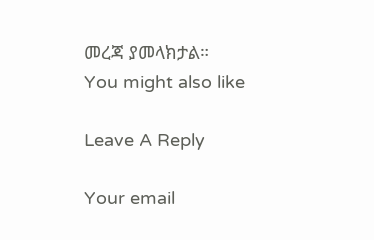መረጃ ያመላክታል።
You might also like

Leave A Reply

Your email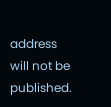address will not be published.